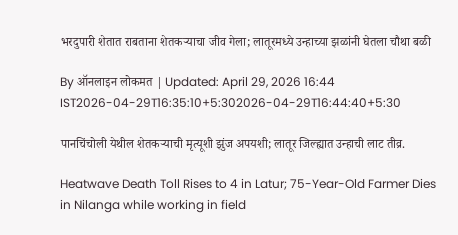भरदुपारी शेतात राबताना शेतकऱ्याचा जीव गेला; लातूरमध्ये उन्हाच्या झळांनी घेतला चौथा बळी

By ऑनलाइन लोकमत | Updated: April 29, 2026 16:44 IST2026-04-29T16:35:10+5:302026-04-29T16:44:40+5:30

पानचिंचोली येथील शेतकऱ्याची मृत्यूशी झुंज अपयशी; लातूर जिल्ह्यात उन्हाची लाट तीव्र.

Heatwave Death Toll Rises to 4 in Latur; 75-Year-Old Farmer Dies in Nilanga while working in field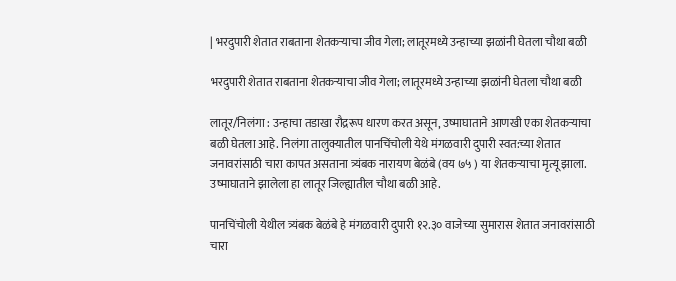| भरदुपारी शेतात राबताना शेतकऱ्याचा जीव गेला; लातूरमध्ये उन्हाच्या झळांनी घेतला चौथा बळी

भरदुपारी शेतात राबताना शेतकऱ्याचा जीव गेला; लातूरमध्ये उन्हाच्या झळांनी घेतला चौथा बळी

लातूर/निलंगा : उन्हाचा तडाखा रौद्ररूप धारण करत असून, उष्माघाताने आणखी एका शेतकऱ्याचा बळी घेतला आहे. निलंगा तालुक्यातील पानचिंचोली येथे मंगळवारी दुपारी स्वत:च्या शेतात जनावरांसाठी चारा कापत असताना त्र्यंबक नारायण बेळंबे (वय ७५ ) या शेतकऱ्याचा मृत्यू झाला. उष्माघाताने झालेला हा लातूर जिल्ह्यातील चौथा बळी आहे.

पानचिंचोली येथील त्र्यंबक बेळंबे हे मंगळवारी दुपारी १२.३० वाजेच्या सुमारास शेतात जनावरांसाठी चारा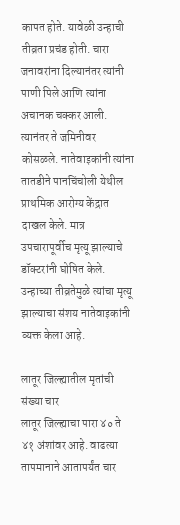कापत होते. यावेळी उन्हाची तीव्रता प्रचंड होती. चारा जनावरांना दिल्यानंतर त्यांनी पाणी पिले आणि त्यांना अचानक चक्कर आली. त्यानंतर ते जमिनीवर कोसळले. नातेवाइकांनी त्यांना तातडीने पानचिंचोली येथील प्राथमिक आरोग्य केंद्रात दाखल केले. मात्र उपचारापूर्वीच मृत्यू झाल्याचे डॉक्टरांनी घोषित केले. उन्हाच्या तीव्रतेमुळे त्यांचा मृत्यू झाल्याचा संशय नातेवाइकांनी व्यक्त केला आहे.

लातूर जिल्ह्यातील मृतांची संख्या चार
लातूर जिल्ह्याचा पारा ४० ते ४१ अंशांवर आहे. वाढत्या तापमानाने आतापर्यंत चार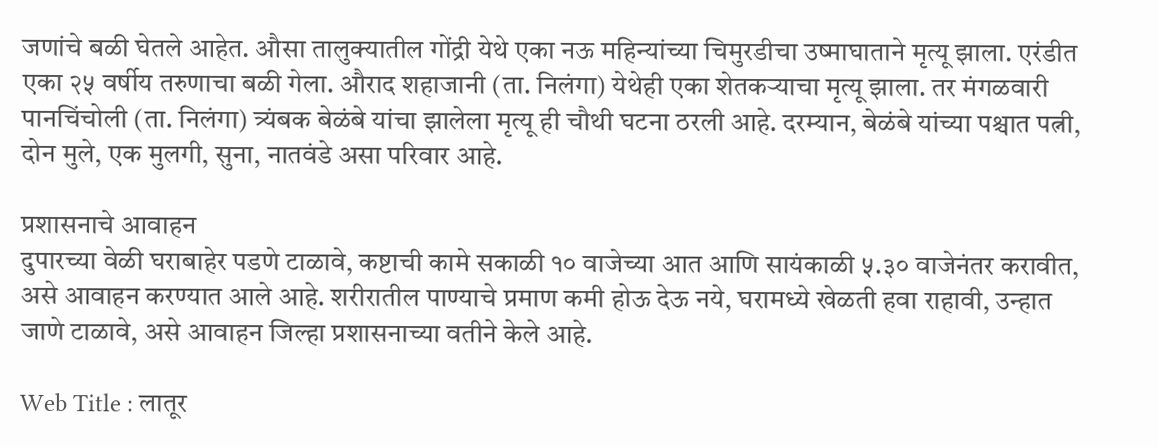जणांचे बळी घेतले आहेत. औसा तालुक्यातील गोंद्री येथे एका नऊ महिन्यांच्या चिमुरडीचा उष्माघाताने मृत्यू झाला. एरंडीत एका २५ वर्षीय तरुणाचा बळी गेला. औराद शहाजानी (ता. निलंगा) येथेही एका शेतकऱ्याचा मृत्यू झाला. तर मंगळवारी पानचिंचोली (ता. निलंगा) त्र्यंबक बेळंबे यांचा झालेला मृत्यू ही चौथी घटना ठरली आहे. दरम्यान, बेळंबे यांच्या पश्चात पत्नी, दोन मुले, एक मुलगी, सुना, नातवंडे असा परिवार आहे.

प्रशासनाचे आवाहन
दुपारच्या वेळी घराबाहेर पडणे टाळावे, कष्टाची कामे सकाळी १० वाजेच्या आत आणि सायंकाळी ५.३० वाजेनंतर करावीत, असे आवाहन करण्यात आले आहे. शरीरातील पाण्याचे प्रमाण कमी होऊ देऊ नये, घरामध्ये खेळती हवा राहावी, उन्हात जाणे टाळावे, असे आवाहन जिल्हा प्रशासनाच्या वतीने केले आहे.

Web Title : लातूर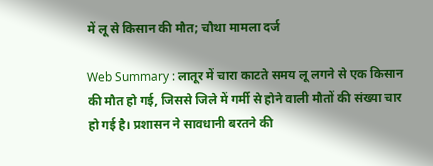में लू से किसान की मौत; चौथा मामला दर्ज

Web Summary : लातूर में चारा काटते समय लू लगने से एक किसान की मौत हो गई, जिससे जिले में गर्मी से होने वाली मौतों की संख्या चार हो गई है। प्रशासन ने सावधानी बरतने की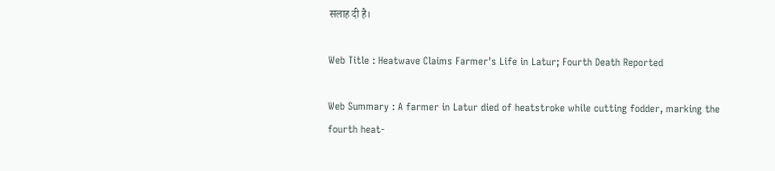सलाह दी है।

Web Title : Heatwave Claims Farmer's Life in Latur; Fourth Death Reported

Web Summary : A farmer in Latur died of heatstroke while cutting fodder, marking the fourth heat-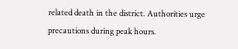related death in the district. Authorities urge precautions during peak hours.